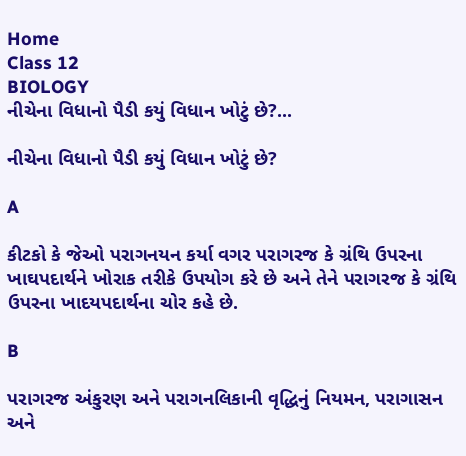Home
Class 12
BIOLOGY
નીચેના વિધાનો પૈડી કયું વિધાન ખોટું છે?...

નીચેના વિધાનો પૈડી કયું વિધાન ખોટું છે?

A

કીટકો કે જેઓ પરાગનયન કર્યા વગર પરાગરજ કે ગ્રંથિ ઉપરના ખાઘપદાર્થને ખોરાક તરીકે ઉપયોગ કરે છે અને તેને પરાગરજ કે ગ્રંથિ ઉપરના ખાદયપદાર્થના ચોર કહે છે.

B

પરાગરજ અંકુરણ અને પરાગનલિકાની વૃદ્ધિનું નિયમન, પરાગાસન અને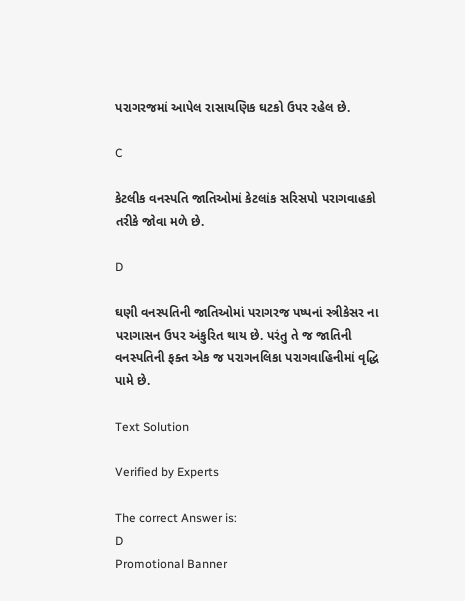પરાગરજમાં આપેલ રાસાયણિક ઘટકો ઉપર રહેલ છે.

C

કેટલીક વનસ્પતિ જાતિઓમાં કેટલાંક સરિસપો પરાગવાહકો તરીકે જોવા મળે છે.

D

ઘણી વનસ્પતિની જાતિઓમાં પરાગરજ પષ્પનાં સ્ત્રીકેસર ના પરાગાસન ઉપર અંકુરિત થાય છે. પરંતુ તે જ જાતિની વનસ્પતિની ફક્ત એક જ પરાગનલિકા પરાગવાહિનીમાં વૃદ્ધિ પામે છે.

Text Solution

Verified by Experts

The correct Answer is:
D
Promotional Banner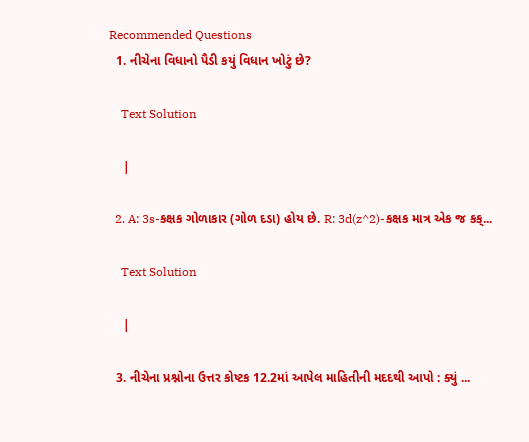Recommended Questions
  1. નીચેના વિધાનો પૈડી કયું વિધાન ખોટું છે?

    Text Solution

    |

  2. A: 3s-કક્ષક ગોળાકાર (ગોળ દડા) હોય છે. R: 3d(z^2)-કક્ષક માત્ર એક જ કક્...

    Text Solution

    |

  3. નીચેના પ્રશ્નોના ઉત્તર કોષ્ટક 12.2માં આપેલ માહિતીની મદદથી આપો : ક્યું ...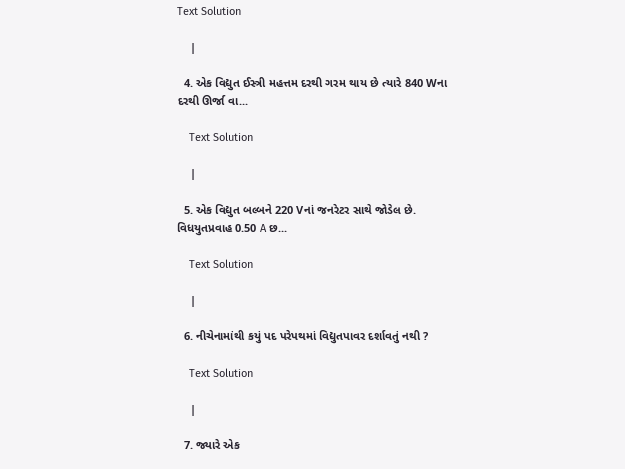Text Solution

    |

  4. એક વિદ્યુત ઈસ્ત્રી મહત્તમ દરથી ગરમ થાય છે ત્યારે 840 Wના દરથી ઊર્જા વા...

    Text Solution

    |

  5. એક વિદ્યુત બલ્બને 220 Vનાં જનરેટર સાથે જોડેલ છે. વિધયુતપ્રવાહ 0.50 A છ...

    Text Solution

    |

  6. નીચેનામાંથી કયું પદ પરેપથમાં વિદ્યુતપાવર દર્શાવતું નથી ?

    Text Solution

    |

  7. જ્યારે એક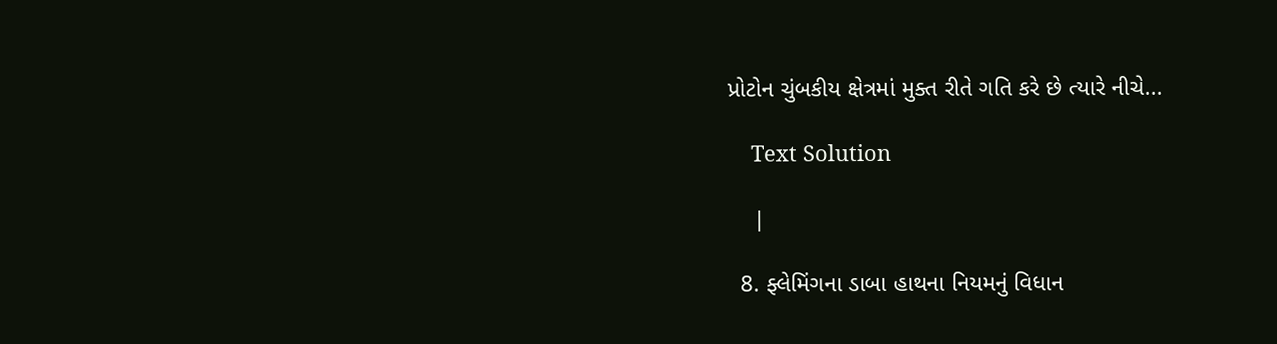પ્રોટોન ચુંબકીય ક્ષેત્રમાં મુક્ત રીતે ગતિ કરે છે ત્યારે નીચે...

    Text Solution

    |

  8. ફ્લેમિંગના ડાબા હાથના નિયમનું વિધાન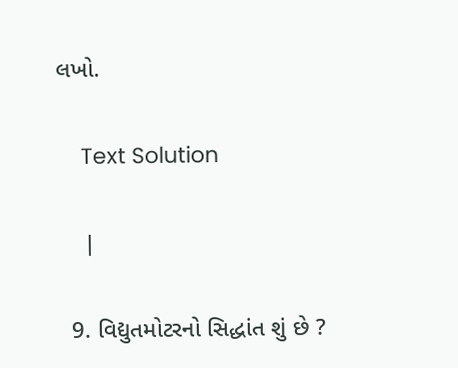લખો.

    Text Solution

    |

  9. વિદ્યુતમોટરનો સિદ્ધાંત શું છે ?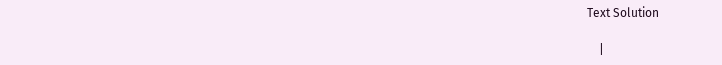Text Solution

    |